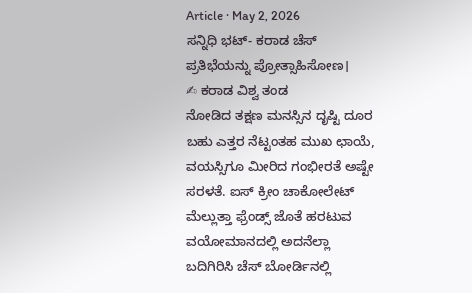Article · May 2, 2026
ಸನ್ನಿಧಿ ಭಟ್- ಕರಾಡ ಚೆಸ್ ಪ್ರತಿಭೆಯನ್ನು ಪ್ರೋತ್ಸಾಹಿಸೋಣ।
✍ ಕರಾಡ ವಿಶ್ವ ತಂಡ
ನೋಡಿದ ತಕ್ಷಣ ಮನಸ್ಸಿನ ದೃಷ್ಟಿ ದೂರ ಬಹು ಎತ್ತರ ನೆಟ್ಟಂತಹ ಮುಖ ಛಾಯೆ, ವಯಸ್ಸಿಗೂ ಮೀರಿದ ಗಂಭೀರತೆ ಅಷ್ಟೇ ಸರಳತೆ. ಐಸ್ ಕ್ರೀಂ ಚಾಕೋಲೇಟ್ ಮೆಲ್ಲುತ್ತಾ ಫ್ರೆಂಡ್ಸ್ ಜೊತೆ ಹರಟುವ ವಯೋಮಾನದಲ್ಲಿ ಅದನೆಲ್ಲಾ ಬದಿಗಿರಿಸಿ ಚೆಸ್ ಬೋರ್ಡಿನಲ್ಲಿ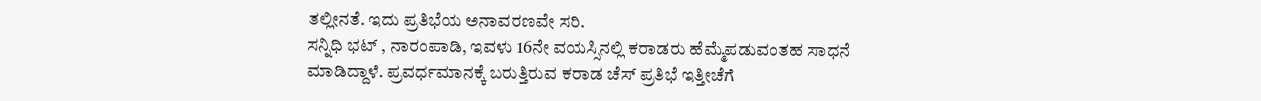ತಲ್ಲೀನತೆ. ಇದು ಪ್ರತಿಭೆಯ ಅನಾವರಣವೇ ಸರಿ.
ಸನ್ನಿಧಿ ಭಟ್ , ನಾರಂಪಾಡಿ, ಇವಳು 16ನೇ ವಯಸ್ಸಿನಲ್ಲಿ ಕರಾಡರು ಹೆಮ್ಮೆಪಡುವಂತಹ ಸಾಧನೆ ಮಾಡಿದ್ದಾಳೆ. ಪ್ರವರ್ಧಮಾನಕ್ಕೆ ಬರುತ್ತಿರುವ ಕರಾಡ ಚೆಸ್ ಪ್ರತಿಭೆ ಇತ್ತೀಚೆಗೆ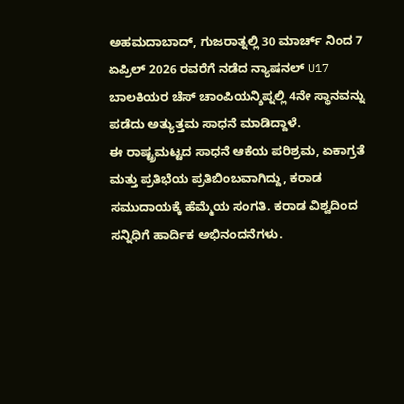ಅಹಮದಾಬಾದ್, ಗುಜರಾತ್ನಲ್ಲಿ 30 ಮಾರ್ಚ್ ನಿಂದ 7 ಏಪ್ರಿಲ್ 2026 ರವರೆಗೆ ನಡೆದ ನ್ಯಾಷನಲ್ U17 ಬಾಲಕಿಯರ ಚೆಸ್ ಚಾಂಪಿಯನ್ಶಿಪ್ನಲ್ಲಿ 4ನೇ ಸ್ಥಾನವನ್ನು ಪಡೆದು ಅತ್ಯುತ್ತಮ ಸಾಧನೆ ಮಾಡಿದ್ದಾಳೆ.
ಈ ರಾಷ್ಟ್ರಮಟ್ಟದ ಸಾಧನೆ ಆಕೆಯ ಪರಿಶ್ರಮ, ಏಕಾಗ್ರತೆ ಮತ್ತು ಪ್ರತಿಭೆಯ ಪ್ರತಿಬಿಂಬವಾಗಿದ್ದು, ಕರಾಡ ಸಮುದಾಯಕ್ಕೆ ಹೆಮ್ಮೆಯ ಸಂಗತಿ. ಕರಾಡ ವಿಶ್ವದಿಂದ ಸನ್ನಿಧಿಗೆ ಹಾರ್ದಿಕ ಅಭಿನಂದನೆಗಳು.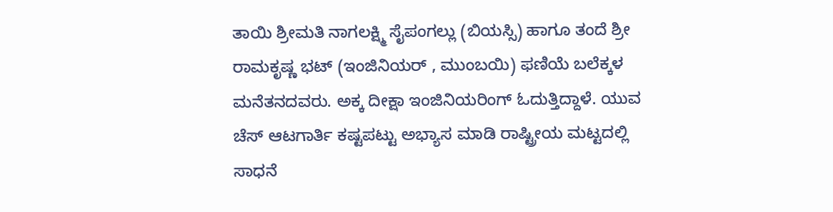ತಾಯಿ ಶ್ರೀಮತಿ ನಾಗಲಕ್ಷ್ಮಿ ಸೈಪಂಗಲ್ಲು (ಬಿಯಸ್ಸಿ) ಹಾಗೂ ತಂದೆ ಶ್ರೀ ರಾಮಕೃಷ್ಣ ಭಟ್ (ಇಂಜಿನಿಯರ್ , ಮುಂಬಯಿ) ಫಣಿಯೆ ಬಲೆಕ್ಕಳ ಮನೆತನದವರು. ಅಕ್ಕ ದೀಕ್ಷಾ ಇಂಜಿನಿಯರಿಂಗ್ ಓದುತ್ತಿದ್ದಾಳೆ. ಯುವ ಚೆಸ್ ಆಟಗಾರ್ತಿ ಕಷ್ಟಪಟ್ಟು ಅಭ್ಯಾಸ ಮಾಡಿ ರಾಷ್ಟ್ರೀಯ ಮಟ್ಟದಲ್ಲಿ ಸಾಧನೆ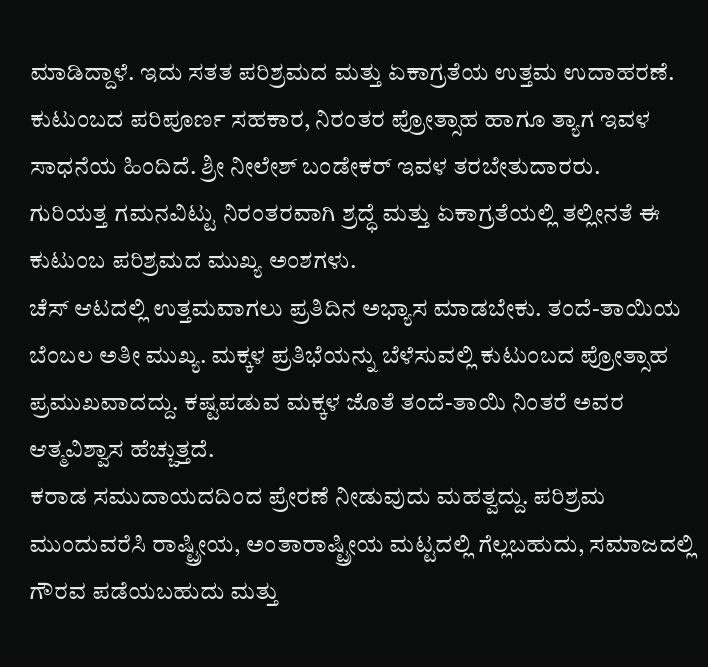ಮಾಡಿದ್ದಾಳೆ. ಇದು ಸತತ ಪರಿಶ್ರಮದ ಮತ್ತು ಏಕಾಗ್ರತೆಯ ಉತ್ತಮ ಉದಾಹರಣೆ. ಕುಟುಂಬದ ಪರಿಪೂರ್ಣ ಸಹಕಾರ, ನಿರಂತರ ಪ್ರೋತ್ಸಾಹ ಹಾಗೂ ತ್ಯಾಗ ಇವಳ ಸಾಧನೆಯ ಹಿಂದಿದೆ. ಶ್ರೀ ನೀಲೇಶ್ ಬಂಡೇಕರ್ ಇವಳ ತರಬೇತುದಾರರು.
ಗುರಿಯತ್ತ ಗಮನವಿಟ್ಟು ನಿರಂತರವಾಗಿ ಶ್ರದ್ಧೆ ಮತ್ತು ಏಕಾಗ್ರತೆಯಲ್ಲಿ ತಲ್ಲೀನತೆ ಈ ಕುಟುಂಬ ಪರಿಶ್ರಮದ ಮುಖ್ಯ ಅಂಶಗಳು.
ಚೆಸ್ ಆಟದಲ್ಲಿ ಉತ್ತಮವಾಗಲು ಪ್ರತಿದಿನ ಅಭ್ಯಾಸ ಮಾಡಬೇಕು. ತಂದೆ-ತಾಯಿಯ ಬೆಂಬಲ ಅತೀ ಮುಖ್ಯ. ಮಕ್ಕಳ ಪ್ರತಿಭೆಯನ್ನು ಬೆಳೆಸುವಲ್ಲಿ ಕುಟುಂಬದ ಪ್ರೋತ್ಸಾಹ ಪ್ರಮುಖವಾದದ್ದು. ಕಷ್ಟಪಡುವ ಮಕ್ಕಳ ಜೊತೆ ತಂದೆ-ತಾಯಿ ನಿಂತರೆ ಅವರ ಆತ್ಮವಿಶ್ವಾಸ ಹೆಚ್ಚುತ್ತದೆ.
ಕರಾಡ ಸಮುದಾಯದದಿಂದ ಪ್ರೇರಣೆ ನೀಡುವುದು ಮಹತ್ವದ್ದು. ಪರಿಶ್ರಮ ಮುಂದುವರೆಸಿ ರಾಷ್ಟ್ರೀಯ, ಅಂತಾರಾಷ್ಟ್ರೀಯ ಮಟ್ಟದಲ್ಲಿ ಗೆಲ್ಲಬಹುದು, ಸಮಾಜದಲ್ಲಿ ಗೌರವ ಪಡೆಯಬಹುದು ಮತ್ತು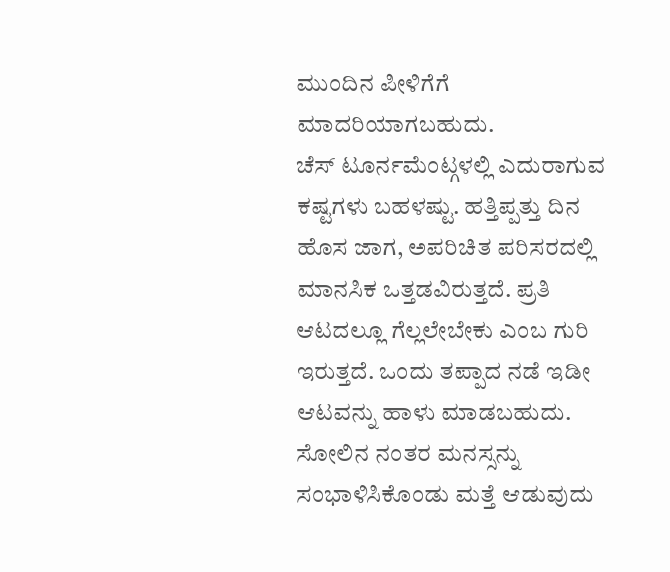ಮುಂದಿನ ಪೀಳಿಗೆಗೆ ಮಾದರಿಯಾಗಬಹುದು.
ಚೆಸ್ ಟೂರ್ನಮೆಂಟ್ಗಳಲ್ಲಿ ಎದುರಾಗುವ ಕಷ್ಟಗಳು ಬಹಳಷ್ಟು. ಹತ್ತಿಪ್ಪತ್ತು ದಿನ ಹೊಸ ಜಾಗ, ಅಪರಿಚಿತ ಪರಿಸರದಲ್ಲಿ ಮಾನಸಿಕ ಒತ್ತಡವಿರುತ್ತದೆ. ಪ್ರತಿ ಆಟದಲ್ಲೂ ಗೆಲ್ಲಲೇಬೇಕು ಎಂಬ ಗುರಿ ಇರುತ್ತದೆ. ಒಂದು ತಪ್ಪಾದ ನಡೆ ಇಡೀ ಆಟವನ್ನು ಹಾಳು ಮಾಡಬಹುದು. ಸೋಲಿನ ನಂತರ ಮನಸ್ಸನ್ನು ಸಂಭಾಳಿಸಿಕೊಂಡು ಮತ್ತೆ ಆಡುವುದು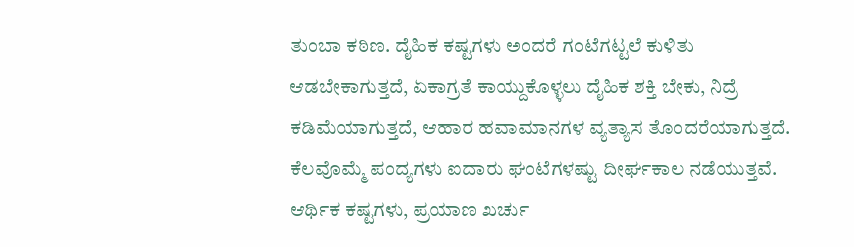ತುಂಬಾ ಕಠಿಣ. ದೈಹಿಕ ಕಷ್ಟಗಳು ಅಂದರೆ ಗಂಟೆಗಟ್ಟಲೆ ಕುಳಿತು ಆಡಬೇಕಾಗುತ್ತದೆ, ಏಕಾಗ್ರತೆ ಕಾಯ್ದುಕೊಳ್ಳಲು ದೈಹಿಕ ಶಕ್ತಿ ಬೇಕು, ನಿದ್ರೆ ಕಡಿಮೆಯಾಗುತ್ತದೆ, ಆಹಾರ ಹವಾಮಾನಗಳ ವ್ಯತ್ಯಾಸ ತೊಂದರೆಯಾಗುತ್ತದೆ. ಕೆಲವೊಮ್ಮೆ ಪಂದ್ಯಗಳು ಐದಾರು ಘಂಟೆಗಳಷ್ಟು ದೀರ್ಘಕಾಲ ನಡೆಯುತ್ತವೆ. ಆರ್ಥಿಕ ಕಷ್ಟಗಳು, ಪ್ರಯಾಣ ಖರ್ಚು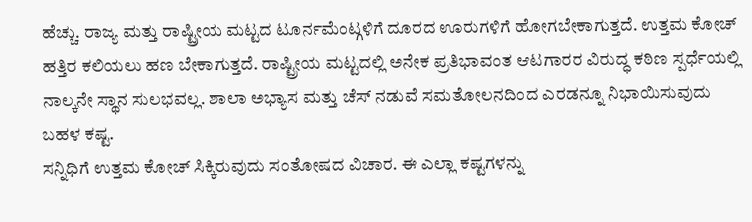ಹೆಚ್ಚು. ರಾಜ್ಯ ಮತ್ತು ರಾಷ್ಟ್ರೀಯ ಮಟ್ಟದ ಟೂರ್ನಮೆಂಟ್ಗಳಿಗೆ ದೂರದ ಊರುಗಳಿಗೆ ಹೋಗಬೇಕಾಗುತ್ತದೆ. ಉತ್ತಮ ಕೋಚ್ ಹತ್ತಿರ ಕಲಿಯಲು ಹಣ ಬೇಕಾಗುತ್ತದೆ. ರಾಷ್ಟ್ರೀಯ ಮಟ್ಟದಲ್ಲಿ ಅನೇಕ ಪ್ರತಿಭಾವಂತ ಆಟಗಾರರ ವಿರುದ್ಧ ಕಠಿಣ ಸ್ಪರ್ಧೆಯಲ್ಲಿ ನಾಲ್ಕನೇ ಸ್ಥಾನ ಸುಲಭವಲ್ಲ. ಶಾಲಾ ಅಭ್ಯಾಸ ಮತ್ತು ಚೆಸ್ ನಡುವೆ ಸಮತೋಲನದಿಂದ ಎರಡನ್ನೂ ನಿಭಾಯಿಸುವುದು ಬಹಳ ಕಷ್ಟ.
ಸನ್ನಿಧಿಗೆ ಉತ್ತಮ ಕೋಚ್ ಸಿಕ್ಕಿರುವುದು ಸಂತೋಷದ ವಿಚಾರ. ಈ ಎಲ್ಲಾ ಕಷ್ಟಗಳನ್ನು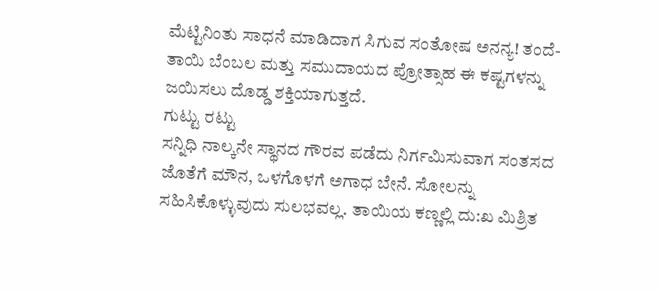ಮೆಟ್ಟಿನಿಂತು ಸಾಧನೆ ಮಾಡಿದಾಗ ಸಿಗುವ ಸಂತೋಷ ಅನನ್ಯ! ತಂದೆ-ತಾಯಿ ಬೆಂಬಲ ಮತ್ತು ಸಮುದಾಯದ ಪ್ರೋತ್ಸಾಹ ಈ ಕಷ್ಟಗಳನ್ನು ಜಯಿಸಲು ದೊಡ್ಡ ಶಕ್ತಿಯಾಗುತ್ತದೆ.
ಗುಟ್ಟು ರಟ್ಟು
ಸನ್ನಿಧಿ ನಾಲ್ಕನೇ ಸ್ಥಾನದ ಗೌರವ ಪಡೆದು ನಿರ್ಗಮಿಸುವಾಗ ಸಂತಸದ ಜೊತೆಗೆ ಮೌನ, ಒಳಗೊಳಗೆ ಅಗಾಧ ಬೇನೆ. ಸೋಲನ್ನು ಸಹಿಸಿಕೊಳ್ಳುವುದು ಸುಲಭವಲ್ಲ. ತಾಯಿಯ ಕಣ್ಣಲ್ಲಿ ದು:ಖ ಮಿಶ್ರಿತ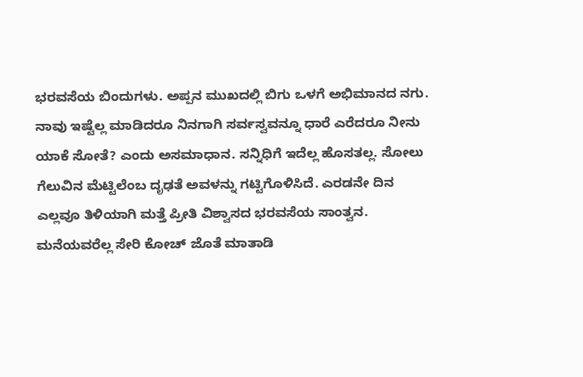ಭರವಸೆಯ ಬಿಂದುಗಳು. ಅಪ್ಪನ ಮುಖದಲ್ಲಿ ಬಿಗು ಒಳಗೆ ಅಭಿಮಾನದ ನಗು. ನಾವು ಇಷ್ಟೆಲ್ಲ ಮಾಡಿದರೂ ನಿನಗಾಗಿ ಸರ್ವಸ್ವವನ್ನೂ ಧಾರೆ ಎರೆದರೂ ನೀನು ಯಾಕೆ ಸೋತೆ? ಎಂದು ಅಸಮಾಧಾನ. ಸನ್ನಿಧಿಗೆ ಇದೆಲ್ಲ ಹೊಸತಲ್ಲ. ಸೋಲು ಗೆಲುವಿನ ಮೆಟ್ಟಿಲೆಂಬ ದೃಢತೆ ಅವಳನ್ನು ಗಟ್ಟಿಗೊಳಿಸಿದೆ. ಎರಡನೇ ದಿನ ಎಲ್ಲವೂ ತಿಳಿಯಾಗಿ ಮತ್ತೆ ಪ್ರೀತಿ ವಿಶ್ವಾಸದ ಭರವಸೆಯ ಸಾಂತ್ವನ. ಮನೆಯವರೆಲ್ಲ ಸೇರಿ ಕೋಚ್ ಜೊತೆ ಮಾತಾಡಿ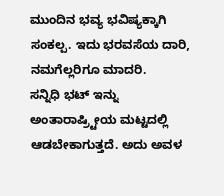ಮುಂದಿನ ಭವ್ಯ ಭವಿಷ್ಯಕ್ಕಾಗಿ ಸಂಕಲ್ಪ. ಇದು ಭರವಸೆಯ ದಾರಿ, ನಮಗೆಲ್ಲರಿಗೂ ಮಾದರಿ.
ಸನ್ನಿಧಿ ಭಟ್ ಇನ್ನು ಅಂತಾರಾಷ್ರ್ಟೀಯ ಮಟ್ಟದಲ್ಲಿ ಆಡಬೇಕಾಗುತ್ತದೆ. ಅದು ಅವಳ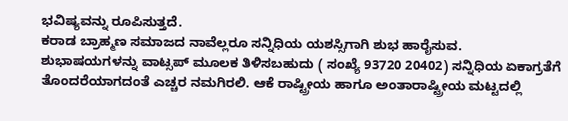ಭವಿಷ್ಯವನ್ನು ರೂಪಿಸುತ್ತದೆ.
ಕರಾಡ ಬ್ರಾಹ್ಮಣ ಸಮಾಜದ ನಾವೆಲ್ಲರೂ ಸನ್ನಿಧಿಯ ಯಶಸ್ಸಿಗಾಗಿ ಶುಭ ಹಾರೈಸುವ. ಶುಭಾಷಯಗಳನ್ನು ವಾಟ್ಸಪ್ ಮೂಲಕ ತಿಳಿಸಬಹುದು ( ಸಂಖ್ಯೆ 93720 20402) ಸನ್ನಿಧಿಯ ಏಕಾಗ್ರತೆಗೆ ತೊಂದರೆಯಾಗದಂತೆ ಎಚ್ಚರ ನಮಗಿರಲಿ. ಆಕೆ ರಾಷ್ಟ್ರೀಯ ಹಾಗೂ ಅಂತಾರಾಷ್ಟ್ರೀಯ ಮಟ್ಟದಲ್ಲಿ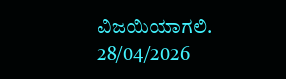ವಿಜಯಿಯಾಗಲಿ.
28/04/2026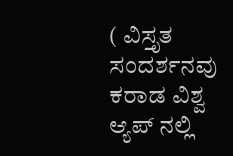( ವಿಸ್ತೃತ ಸಂದರ್ಶನವು ಕರಾಡ ವಿಶ್ವ ಆ್ಯಪ್ ನಲ್ಲಿ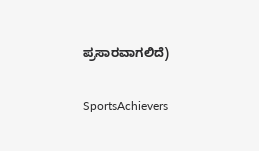ಪ್ರಸಾರವಾಗಲಿದೆ)

SportsAchievers